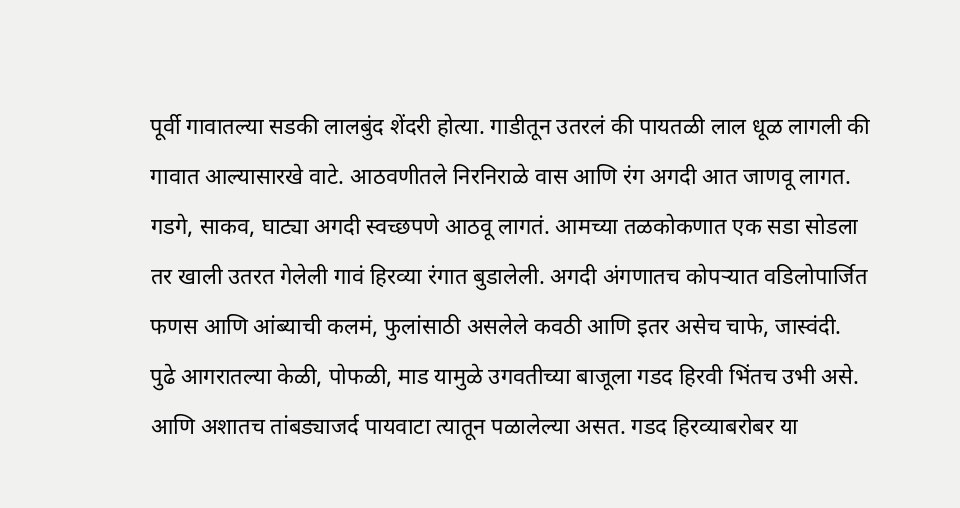पूर्वी गावातल्या सडकी लालबुंद शेंदरी होत्या. गाडीतून उतरलं की पायतळी लाल धूळ लागली की गावात आल्यासारखे वाटे. आठवणीतले निरनिराळे वास आणि रंग अगदी आत जाणवू लागत. गडगे, साकव, घाट्या अगदी स्वच्छपणे आठवू लागतं. आमच्या तळकोकणात एक सडा सोडला तर खाली उतरत गेलेली गावं हिरव्या रंगात बुडालेली. अगदी अंगणातच कोपऱ्यात वडिलोपार्जित फणस आणि आंब्याची कलमं, फुलांसाठी असलेले कवठी आणि इतर असेच चाफे, जास्वंदी. पुढे आगरातल्या केळी, पोफळी, माड यामुळे उगवतीच्या बाजूला गडद हिरवी भिंतच उभी असे.
आणि अशातच तांबड्याजर्द पायवाटा त्यातून पळालेल्या असत. गडद हिरव्याबरोबर या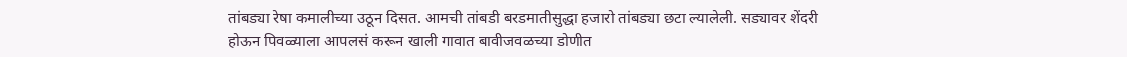तांबड्या रेषा कमालीच्या उठून दिसत. आमची तांबडी बरडमातीसुद्धा हजारो तांबड्या छटा ल्यालेली. सड्यावर शेंदरी होऊन पिवळ्याला आपलसं करून खाली गावात बावीजवळच्या डोणीत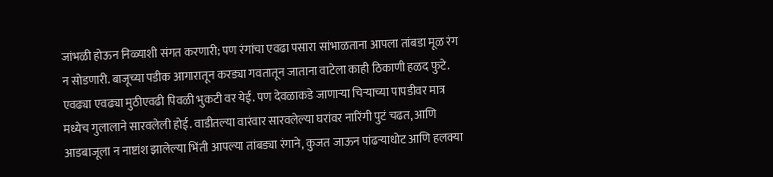जांभळी होऊन निळ्याशी संगत करणारी; पण रंगांचा एवढा पसारा सांभाळताना आपला तांबडा मूळ रंग न सोडणारी. बाजूच्या पडीक आगारातून करड्या गवतातून जाताना वाटेला काही ठिकाणी हळद फुटे. एवढ्या एवढ्या मुठीएवढी पिवळी भुकटी वर येई. पण देवळाकडे जाणाऱ्या चिऱ्याच्या पापडीवर मात्र मध्येच गुलालाने सारवलेली होई. वाडीतल्या वारंवार सारवलेल्या घरांवर नारिंगी पुटं चढत, आणि आडबाजूला न नाष्टांश झालेल्या भिंती आपल्या तांबड्या रंगाने, कुजत जाऊन पांढऱ्याधोट आणि हलक्या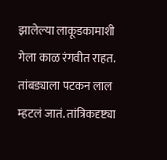झालेल्या लाकूडकामाशी गेला काळ रंगवीत राहत.
तांबड्याला पटकन लाल म्हटलं जातं. तांत्रिकदृष्ट्या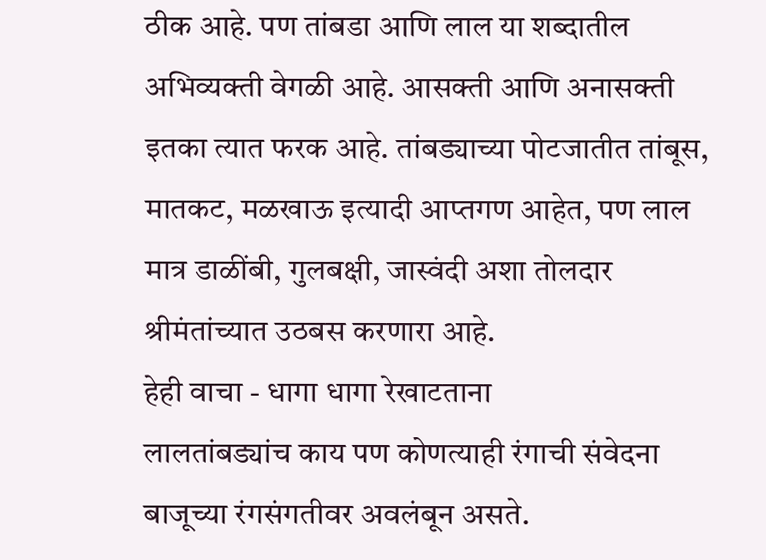ठीक आहे. पण तांबडा आणि लाल या शब्दातील अभिव्यक्ती वेगळी आहे. आसक्ती आणि अनासक्ती इतका त्यात फरक आहे. तांबड्याच्या पोटजातीत तांबूस, मातकट, मळखाऊ इत्यादी आप्तगण आहेत, पण लाल मात्र डाळींबी, गुलबक्षी, जास्वंदी अशा तोलदार श्रीमंतांच्यात उठबस करणारा आहे.
हेही वाचा - धागा धागा रेखाटताना
लालतांबड्यांच काय पण कोणत्याही रंगाची संवेदना बाजूच्या रंगसंगतीवर अवलंबून असते.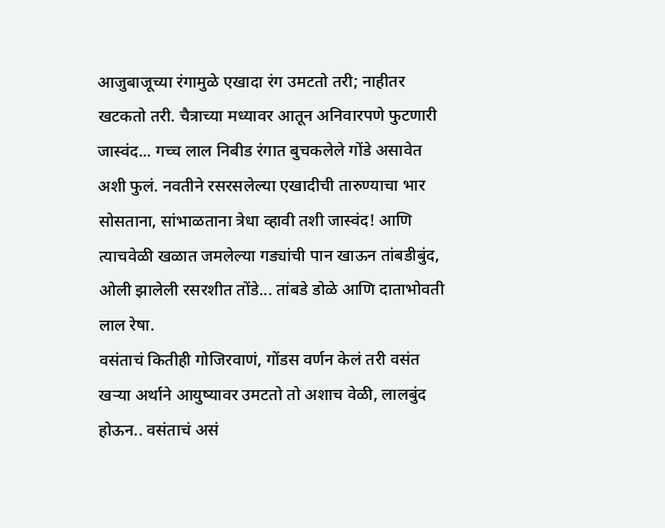आजुबाजूच्या रंगामुळे एखादा रंग उमटतो तरी; नाहीतर खटकतो तरी. चैत्राच्या मध्यावर आतून अनिवारपणे फुटणारी जास्वंद... गच्च लाल निबीड रंगात बुचकलेले गोंडे असावेत अशी फुलं. नवतीने रसरसलेल्या एखादीची तारुण्याचा भार सोसताना, सांभाळताना त्रेधा व्हावी तशी जास्वंद! आणि त्याचवेळी खळात जमलेल्या गड्यांची पान खाऊन तांबडीबुंद, ओली झालेली रसरशीत तोंडे... तांबडे डोळे आणि दाताभोवती लाल रेषा.
वसंताचं कितीही गोजिरवाणं, गोंडस वर्णन केलं तरी वसंत खऱ्या अर्थाने आयुष्यावर उमटतो तो अशाच वेळी, लालबुंद होऊन.. वसंताचं असं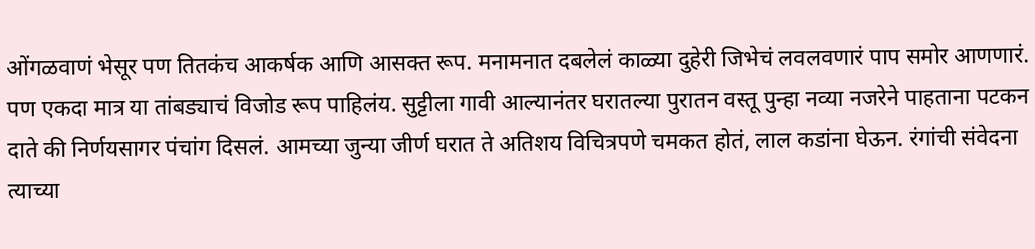ओंगळवाणं भेसूर पण तितकंच आकर्षक आणि आसक्त रूप. मनामनात दबलेलं काळ्या दुहेरी जिभेचं लवलवणारं पाप समोर आणणारं.
पण एकदा मात्र या तांबड्याचं विजोड रूप पाहिलंय. सुट्टीला गावी आल्यानंतर घरातल्या पुरातन वस्तू पुन्हा नव्या नजरेने पाहताना पटकन दाते की निर्णयसागर पंचांग दिसलं. आमच्या जुन्या जीर्ण घरात ते अतिशय विचित्रपणे चमकत होतं, लाल कडांना घेऊन. रंगांची संवेदना त्याच्या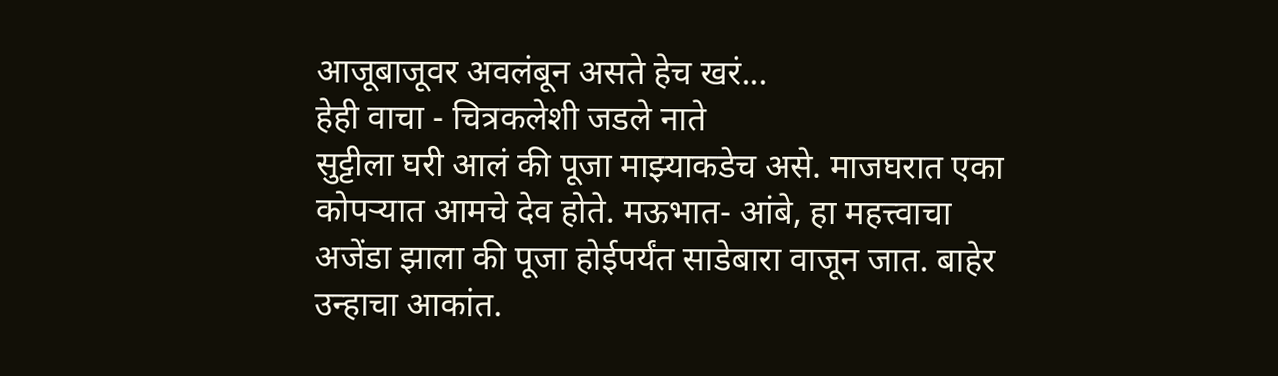आजूबाजूवर अवलंबून असते हेच खरं...
हेही वाचा - चित्रकलेशी जडले नाते
सुट्टीला घरी आलं की पूजा माझ्याकडेच असे. माजघरात एका कोपऱ्यात आमचे देव होते. मऊभात- आंबे, हा महत्त्वाचा अजेंडा झाला की पूजा होईपर्यंत साडेबारा वाजून जात. बाहेर उन्हाचा आकांत.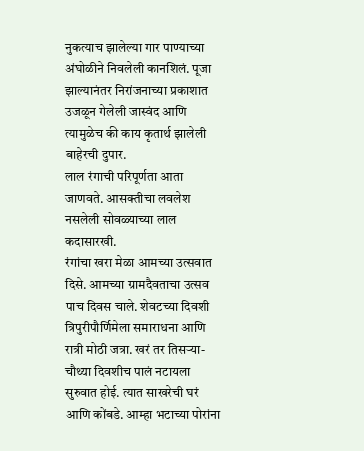नुकत्याच झालेल्या गार पाण्याच्या अंघोळीने निवलेली कानशिलं. पूजा झाल्यानंतर निरांजनाच्या प्रकाशात उजळून गेलेली जास्वंद आणि त्यामुळेच की काय कृतार्थ झालेली बाहेरची दुपार.
लाल रंगाची परिपूर्णता आता जाणवते. आसक्तीचा लवलेश नसलेली सोवळ्याच्या लाल कदासारखी.
रंगांचा खरा मेळा आमच्या उत्सवात दिसे. आमच्या ग्रामदैवताचा उत्सव पाच दिवस चाले. शेवटच्या दिवशी त्रिपुरीपौर्णिमेला समाराधना आणि रात्री मोठी जत्रा. खरं तर तिसऱ्या-चौथ्या दिवशीच पालं नटायला सुरुवात होई. त्यात साखरेची घरं आणि कोंबडे. आम्हा भटाच्या पोरांना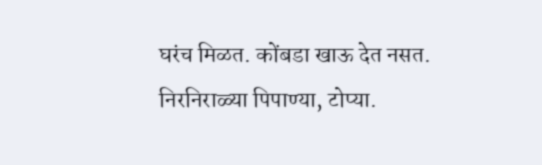घरंच मिळत. कोंबडा खाऊ देत नसत. निरनिराळ्या पिपाण्या, टोप्या.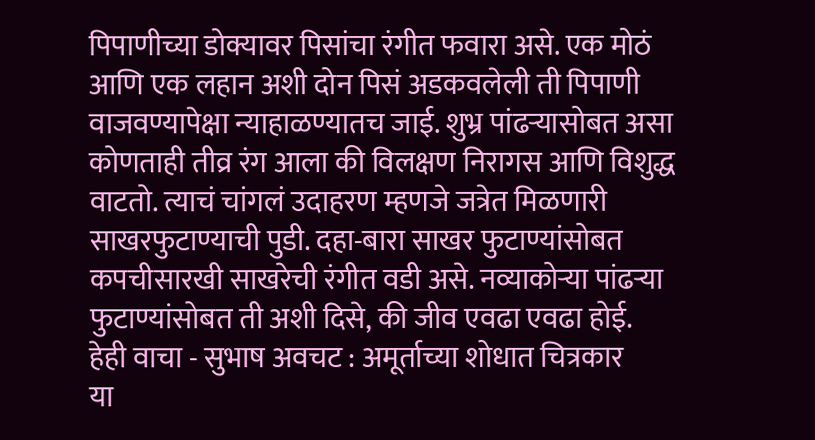पिपाणीच्या डोक्यावर पिसांचा रंगीत फवारा असे. एक मोठं आणि एक लहान अशी दोन पिसं अडकवलेली ती पिपाणी वाजवण्यापेक्षा न्याहाळण्यातच जाई. शुभ्र पांढऱ्यासोबत असा कोणताही तीव्र रंग आला की विलक्षण निरागस आणि विशुद्ध वाटतो. त्याचं चांगलं उदाहरण म्हणजे जत्रेत मिळणारी साखरफुटाण्याची पुडी. दहा-बारा साखर फुटाण्यांसोबत कपचीसारखी साखरेची रंगीत वडी असे. नव्याकोऱ्या पांढऱ्या फुटाण्यांसोबत ती अशी दिसे, की जीव एवढा एवढा होई.
हेही वाचा - सुभाष अवचट : अमूर्ताच्या शोधात चित्रकार
या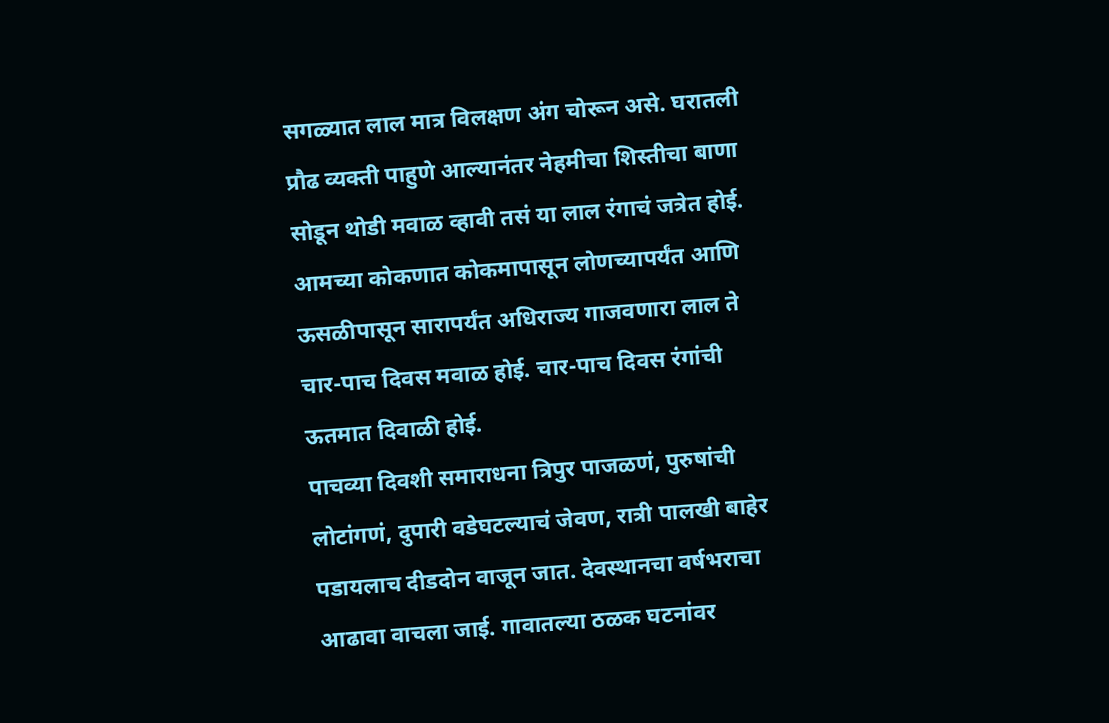सगळ्यात लाल मात्र विलक्षण अंग चोरून असे. घरातली प्रौढ व्यक्ती पाहुणे आल्यानंतर नेहमीचा शिस्तीचा बाणा सोडून थोडी मवाळ व्हावी तसं या लाल रंगाचं जत्रेत होई. आमच्या कोकणात कोकमापासून लोणच्यापर्यंत आणि ऊसळीपासून सारापर्यंत अधिराज्य गाजवणारा लाल ते चार-पाच दिवस मवाळ होई. चार-पाच दिवस रंगांची ऊतमात दिवाळी होई.
पाचव्या दिवशी समाराधना त्रिपुर पाजळणं, पुरुषांची लोटांगणं, दुपारी वडेघटल्याचं जेवण, रात्री पालखी बाहेर पडायलाच दीडदोन वाजून जात. देवस्थानचा वर्षभराचा आढावा वाचला जाई. गावातल्या ठळक घटनांवर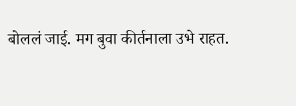बोललं जाई. मग बुवा कीर्तनाला उभे राहत.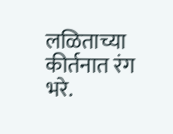लळिताच्या कीर्तनात रंग भरे.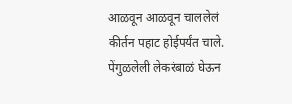आळवून आळवून चाललेलं कीर्तन पहाट होईपर्यंत चाले. पेंगुळलेली लेकरंबाळं घेऊन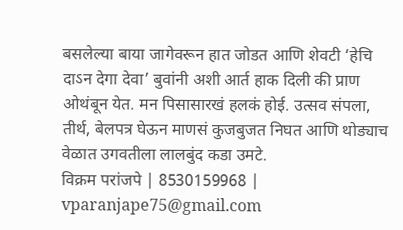बसलेल्या बाया जागेवरून हात जोडत आणि शेवटी ‘हेचि दाऽन देगा देवा’ बुवांनी अशी आर्त हाक दिली की प्राण ओथंबून येत. मन पिसासारखं हलकं होई. उत्सव संपला, तीर्थ, बेलपत्र घेऊन माणसं कुजबुजत निघत आणि थोड्याच वेळात उगवतीला लालबुंद कडा उमटे.
विक्रम परांजपे | 8530159968 | vparanjape75@gmail.com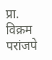प्रा. विक्रम परांजपे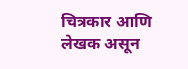चित्रकार आणि लेखक असून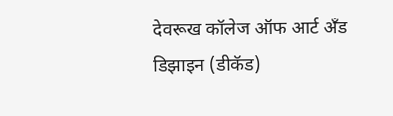देवरूख कॉलेज ऑफ आर्ट अँड डिझाइन (डीकॅड)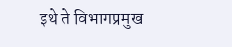इथे ते विभागप्रमुख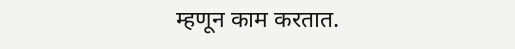म्हणून काम करतात.